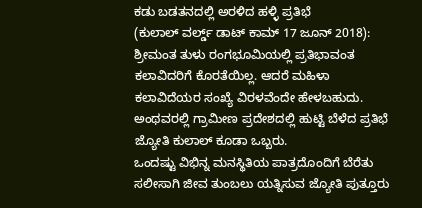ಕಡು ಬಡತನದಲ್ಲಿ ಅರಳಿದ ಹಳ್ಳಿ ಪ್ರತಿಭೆ
(ಕುಲಾಲ್ ವರ್ಲ್ಡ್ ಡಾಟ್ ಕಾಮ್ 17 ಜೂನ್ 2018): ಶ್ರೀಮಂತ ತುಳು ರಂಗಭೂಮಿಯಲ್ಲಿ ಪ್ರತಿಭಾವಂತ ಕಲಾವಿದರಿಗೆ ಕೊರತೆಯಿಲ್ಲ. ಆದರೆ ಮಹಿಳಾ ಕಲಾವಿದೆಯರ ಸಂಖ್ಯೆ ವಿರಳವೆಂದೇ ಹೇಳಬಹುದು. ಅಂಥವರಲ್ಲಿ ಗ್ರಾಮೀಣ ಪ್ರದೇಶದಲ್ಲಿ ಹುಟ್ಟಿ ಬೆಳೆದ ಪ್ರತಿಭೆ ಜ್ಯೋತಿ ಕುಲಾಲ್ ಕೂಡಾ ಒಬ್ಬರು.
ಒಂದಷ್ಟು ವಿಭಿನ್ನ ಮನಸ್ಥಿತಿಯ ಪಾತ್ರದೊಂದಿಗೆ ಬೆರೆತು ಸಲೀಸಾಗಿ ಜೀವ ತುಂಬಲು ಯತ್ನಿಸುವ ಜ್ಯೋತಿ ಪುತ್ತೂರು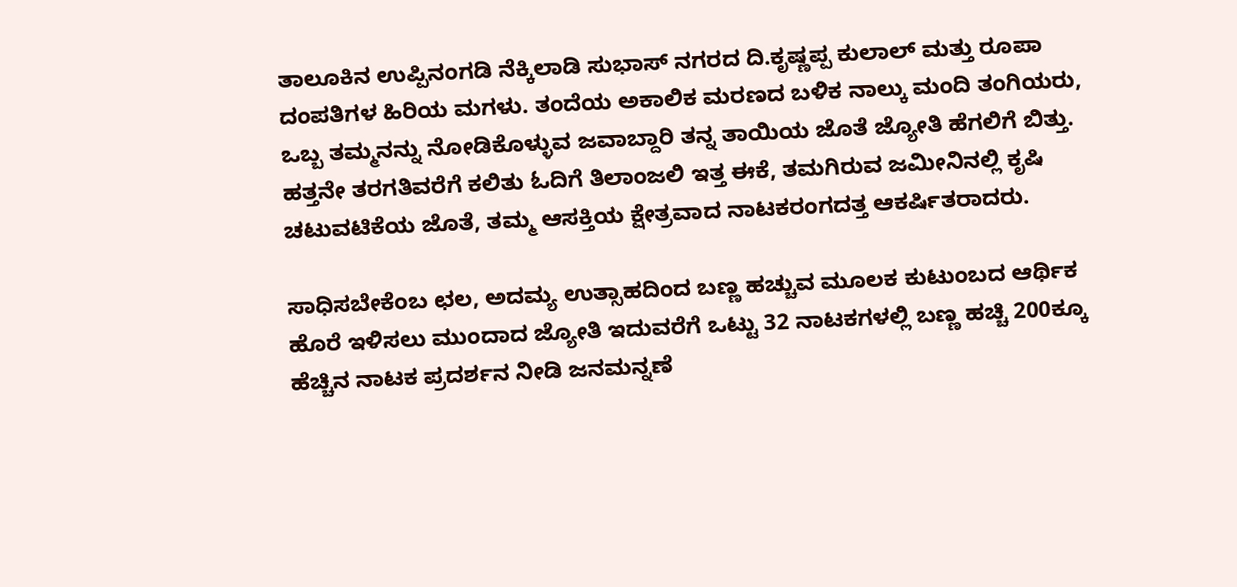ತಾಲೂಕಿನ ಉಪ್ಪಿನಂಗಡಿ ನೆಕ್ಕಿಲಾಡಿ ಸುಭಾಸ್ ನಗರದ ದಿ.ಕೃಷ್ಣಪ್ಪ ಕುಲಾಲ್ ಮತ್ತು ರೂಪಾ ದಂಪತಿಗಳ ಹಿರಿಯ ಮಗಳು. ತಂದೆಯ ಅಕಾಲಿಕ ಮರಣದ ಬಳಿಕ ನಾಲ್ಕು ಮಂದಿ ತಂಗಿಯರು, ಒಬ್ಬ ತಮ್ಮನನ್ನು ನೋಡಿಕೊಳ್ಳುವ ಜವಾಬ್ದಾರಿ ತನ್ನ ತಾಯಿಯ ಜೊತೆ ಜ್ಯೋತಿ ಹೆಗಲಿಗೆ ಬಿತ್ತು. ಹತ್ತನೇ ತರಗತಿವರೆಗೆ ಕಲಿತು ಓದಿಗೆ ತಿಲಾಂಜಲಿ ಇತ್ತ ಈಕೆ, ತಮಗಿರುವ ಜಮೀನಿನಲ್ಲಿ ಕೃಷಿ ಚಟುವಟಿಕೆಯ ಜೊತೆ, ತಮ್ಮ ಆಸಕ್ತಿಯ ಕ್ಷೇತ್ರವಾದ ನಾಟಕರಂಗದತ್ತ ಆಕರ್ಷಿತರಾದರು.

ಸಾಧಿಸಬೇಕೆಂಬ ಛಲ, ಅದಮ್ಯ ಉತ್ಸಾಹದಿಂದ ಬಣ್ಣ ಹಚ್ಚುವ ಮೂಲಕ ಕುಟುಂಬದ ಆರ್ಥಿಕ ಹೊರೆ ಇಳಿಸಲು ಮುಂದಾದ ಜ್ಯೋತಿ ಇದುವರೆಗೆ ಒಟ್ಟು 32 ನಾಟಕಗಳಲ್ಲಿ ಬಣ್ಣ ಹಚ್ಚಿ 200ಕ್ಕೂ ಹೆಚ್ಚಿನ ನಾಟಕ ಪ್ರದರ್ಶನ ನೀಡಿ ಜನಮನ್ನಣೆ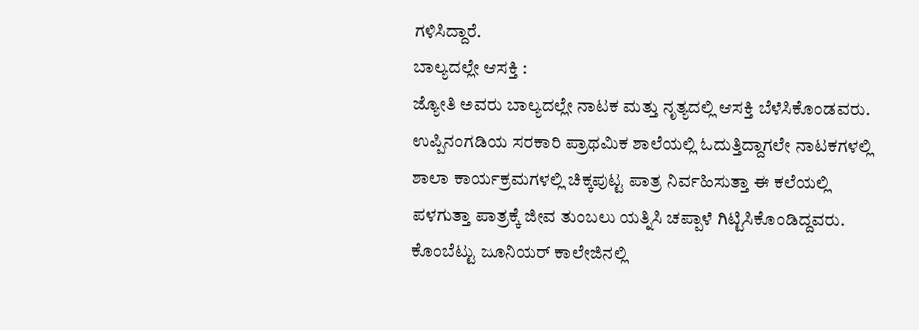ಗಳಿಸಿದ್ದಾರೆ.
ಬಾಲ್ಯದಲ್ಲೇ ಆಸಕ್ತಿ :
ಜ್ಯೋತಿ ಅವರು ಬಾಲ್ಯದಲ್ಲೇ ನಾಟಕ ಮತ್ತು ನೃತ್ಯದಲ್ಲಿ ಆಸಕ್ತಿ ಬೆಳೆಸಿಕೊಂಡವರು. ಉಪ್ಪಿನಂಗಡಿಯ ಸರಕಾರಿ ಪ್ರಾಥಮಿಕ ಶಾಲೆಯಲ್ಲಿ ಓದುತ್ತಿದ್ದಾಗಲೇ ನಾಟಕಗಳಲ್ಲಿ ಶಾಲಾ ಕಾರ್ಯಕ್ರಮಗಳಲ್ಲಿ ಚಿಕ್ಕಪುಟ್ಟ ಪಾತ್ರ ನಿರ್ವಹಿಸುತ್ತಾ ಈ ಕಲೆಯಲ್ಲಿ ಪಳಗುತ್ತಾ ಪಾತ್ರಕ್ಕೆ ಜೀವ ತುಂಬಲು ಯತ್ನಿಸಿ ಚಪ್ಪಾಳೆ ಗಿಟ್ಟಿಸಿಕೊಂಡಿದ್ದವರು.
ಕೊಂಬೆಟ್ಟು ಜೂನಿಯರ್ ಕಾಲೇಜಿನಲ್ಲಿ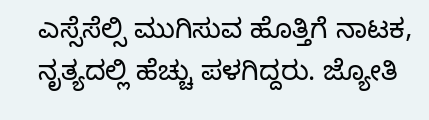ಎಸ್ಸೆಸೆಲ್ಸಿ ಮುಗಿಸುವ ಹೊತ್ತಿಗೆ ನಾಟಕ, ನೃತ್ಯದಲ್ಲಿ ಹೆಚ್ಚು ಪಳಗಿದ್ದರು. ಜ್ಯೋತಿ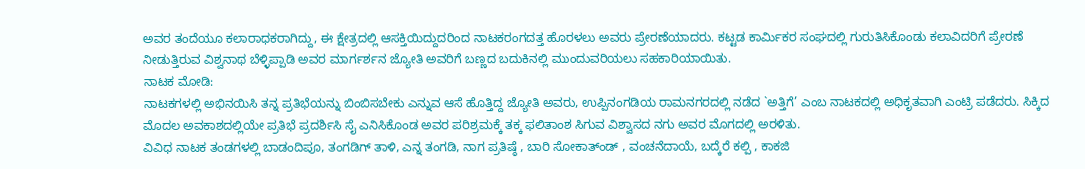ಅವರ ತಂದೆಯೂ ಕಲಾರಾಧಕರಾಗಿದ್ದು, ಈ ಕ್ಷೇತ್ರದಲ್ಲಿ ಆಸಕ್ತಿಯಿದ್ದುದರಿಂದ ನಾಟಕರಂಗದತ್ತ ಹೊರಳಲು ಅವರು ಪ್ರೇರಣೆಯಾದರು. ಕಟ್ಟಡ ಕಾರ್ಮಿಕರ ಸಂಘದಲ್ಲಿ ಗುರುತಿಸಿಕೊಂಡು ಕಲಾವಿದರಿಗೆ ಪ್ರೇರಣೆ ನೀಡುತ್ತಿರುವ ವಿಶ್ವನಾಥ ಬೆಳ್ಳಿಪ್ಪಾಡಿ ಅವರ ಮಾರ್ಗರ್ಶನ ಜ್ಯೋತಿ ಅವರಿಗೆ ಬಣ್ಣದ ಬದುಕಿನಲ್ಲಿ ಮುಂದುವರಿಯಲು ಸಹಕಾರಿಯಾಯಿತು.
ನಾಟಕ ಮೋಡಿ:
ನಾಟಕಗಳಲ್ಲಿ ಅಭಿನಯಿಸಿ ತನ್ನ ಪ್ರತಿಭೆಯನ್ನು ಬಿಂಬಿಸಬೇಕು ಎನ್ನುವ ಆಸೆ ಹೊತ್ತಿದ್ದ ಜ್ಯೋತಿ ಅವರು, ಉಪ್ಪಿನಂಗಡಿಯ ರಾಮನಗರದಲ್ಲಿ ನಡೆದ `ಅತ್ತಿಗೆ’ ಎಂಬ ನಾಟಕದಲ್ಲಿ ಅಧಿಕೃತವಾಗಿ ಎಂಟ್ರಿ ಪಡೆದರು. ಸಿಕ್ಕಿದ ಮೊದಲ ಅವಕಾಶದಲ್ಲಿಯೇ ಪ್ರತಿಭೆ ಪ್ರದರ್ಶಿಸಿ ಸೈ ಎನಿಸಿಕೊಂಡ ಅವರ ಪರಿಶ್ರಮಕ್ಕೆ ತಕ್ಕ ಫಲಿತಾಂಶ ಸಿಗುವ ವಿಶ್ವಾಸದ ನಗು ಅವರ ಮೊಗದಲ್ಲಿ ಅರಳಿತು.
ವಿವಿಧ ನಾಟಕ ತಂಡಗಳಲ್ಲಿ ಬಾಡಂದಿಪೂ, ತಂಗಡಿಗ್ ತಾಳಿ, ಎನ್ನ ತಂಗಡಿ, ನಾಗ ಪ್ರತಿಷ್ಠೆ , ಬಾರಿ ಸೋಕಾತ್ಂಡ್ , ವಂಚನೆದಾಯೆ, ಬದ್ಕೆರೆ ಕಲ್ಪಿ , ಕಾಕಜಿ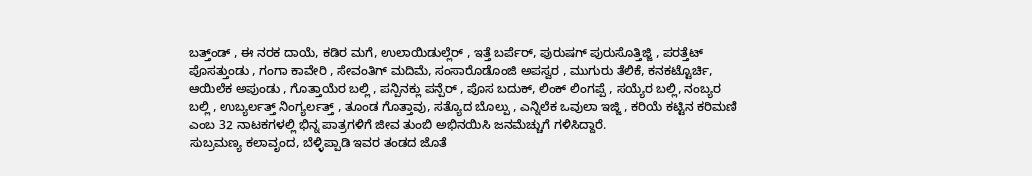ಬತ್ತ್ಂಡ್ , ಈ ನರಕ ದಾಯೆ, ಕಡಿರ ಮಗೆ, ಉಲಾಯಿಡುಲ್ಲೆರ್ , ಇತ್ತೆ ಬರ್ಪೆರ್, ಪುರುಷಗ್ ಪುರುಸೊತ್ತಿಜ್ಜಿ , ಪರತ್ತೆಟ್ ಪೊಸತ್ತುಂಡು , ಗಂಗಾ ಕಾವೇರಿ , ಸೇವಂತಿಗ್ ಮದಿಮೆ, ಸಂಸಾರೊಡೊಂಜಿ ಅಪಸ್ವರ , ಮುಗುರು ತೆಲಿಕೆ, ಕನಕಟ್ಟೊರ್ಚಿ, ಆಯಿಲೆಕ ಅಪುಂಡು , ಗೊತ್ತಾಯೆರ ಬಲ್ಲಿ , ಪನ್ಪಿನಕ್ಲು ಪನ್ಪೆರ್ , ಪೊಸ ಬದುಕ್, ಲಿಂಕ್ ಲಿಂಗಪ್ಪೆ , ಸಯ್ಯೆರ ಬಲ್ಲಿ, ನಂಬ್ಯರ ಬಲ್ಲಿ , ಉಬ್ಯರ್ಲತ್ತ್ ನಿಂಗ್ಯರ್ಲತ್ತ್ , ತೂಂಡ ಗೊತ್ತಾವು, ಸತ್ಯೊದ ಬೊಲ್ಪು , ಎನ್ನಿಲೆಕ ಒವುಲಾ ಇಜ್ಜಿ , ಕರಿಯೆ ಕಟ್ಟಿನ ಕರಿಮಣಿ ಎಂಬ 32 ನಾಟಕಗಳಲ್ಲಿ ಭಿನ್ನ ಪಾತ್ರಗಳಿಗೆ ಜೀವ ತುಂಬಿ ಅಭಿನಯಿಸಿ ಜನಮೆಚ್ಚುಗೆ ಗಳಿಸಿದ್ದಾರೆ.
ಸುಬ್ರಮಣ್ಯ ಕಲಾವೃಂದ, ಬೆಳ್ಳಿಪ್ಪಾಡಿ ಇವರ ತಂಡದ ಜೊತೆ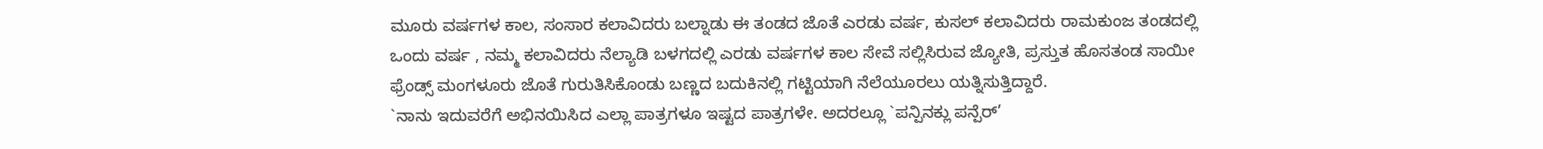ಮೂರು ವರ್ಷಗಳ ಕಾಲ, ಸಂಸಾರ ಕಲಾವಿದರು ಬಲ್ನಾಡು ಈ ತಂಡದ ಜೊತೆ ಎರಡು ವರ್ಷ, ಕುಸಲ್ ಕಲಾವಿದರು ರಾಮಕುಂಜ ತಂಡದಲ್ಲಿ ಒಂದು ವರ್ಷ , ನಮ್ಮ ಕಲಾವಿದರು ನೆಲ್ಯಾಡಿ ಬಳಗದಲ್ಲಿ ಎರಡು ವರ್ಷಗಳ ಕಾಲ ಸೇವೆ ಸಲ್ಲಿಸಿರುವ ಜ್ಯೋತಿ, ಪ್ರಸ್ತುತ ಹೊಸತಂಡ ಸಾಯೀ ಫ್ರೆಂಡ್ಸ್ ಮಂಗಳೂರು ಜೊತೆ ಗುರುತಿಸಿಕೊಂಡು ಬಣ್ಣದ ಬದುಕಿನಲ್ಲಿ ಗಟ್ಟಿಯಾಗಿ ನೆಲೆಯೂರಲು ಯತ್ನಿಸುತ್ತಿದ್ದಾರೆ.
`ನಾನು ಇದುವರೆಗೆ ಅಭಿನಯಿಸಿದ ಎಲ್ಲಾ ಪಾತ್ರಗಳೂ ಇಷ್ಟದ ಪಾತ್ರಗಳೇ. ಅದರಲ್ಲೂ `ಪನ್ಪಿನಕ್ಲು ಪನ್ಪೆರ್’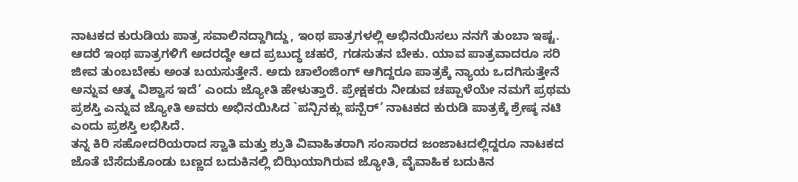ನಾಟಕದ ಕುರುಡಿಯ ಪಾತ್ರ ಸವಾಲಿನದ್ದಾಗಿದ್ದು, ಇಂಥ ಪಾತ್ರಗಳಲ್ಲಿ ಅಭಿನಯಿಸಲು ನನಗೆ ತುಂಬಾ ಇಷ್ಟ. ಆದರೆ ಇಂಥ ಪಾತ್ರಗಳಿಗೆ ಅದರದ್ದೇ ಆದ ಪ್ರಬುದ್ಧ ಚಹರೆ, ಗಡಸುತನ ಬೇಕು. ಯಾವ ಪಾತ್ರವಾದರೂ ಸರಿ ಜೀವ ತುಂಬಬೇಕು ಅಂತ ಬಯಸುತ್ತೇನೆ. ಅದು ಚಾಲೆಂಜಿಂಗ್ ಆಗಿದ್ದರೂ ಪಾತ್ರಕ್ಕೆ ನ್ಯಾಯ ಒದಗಿಸುತ್ತೇನೆ ಅನ್ನುವ ಆತ್ಮ ವಿಶ್ವಾಸ ಇದೆ’ ಎಂದು ಜ್ಯೋತಿ ಹೇಳುತ್ತಾರೆ. ಪ್ರೇಕ್ಷಕರು ನೀಡುವ ಚಪ್ಪಾಳೆಯೇ ನಮಗೆ ಪ್ರಥಮ ಪ್ರಶಸ್ತಿ ಎನ್ನುವ ಜ್ಯೋತಿ ಅವರು ಅಭಿನಯಿಸಿದ `ಪನ್ಪಿನಕ್ಲು ಪನ್ಪೆರ್’ ನಾಟಕದ ಕುರುಡಿ ಪಾತ್ರಕ್ಕೆ ಶ್ರೇಷ್ಠ ನಟಿ ಎಂದು ಪ್ರಶಸ್ತಿ ಲಭಿಸಿದೆ.
ತನ್ನ ಕಿರಿ ಸಹೋದರಿಯರಾದ ಸ್ವಾತಿ ಮತ್ತು ಶ್ರುತಿ ವಿವಾಹಿತರಾಗಿ ಸಂಸಾರದ ಜಂಜಾಟದಲ್ಲಿದ್ದರೂ ನಾಟಕದ ಜೊತೆ ಬೆಸೆದುಕೊಂಡು ಬಣ್ಣದ ಬದುಕಿನಲ್ಲಿ ಬಿಝಿಯಾಗಿರುವ ಜ್ಯೋತಿ, ವೈವಾಹಿಕ ಬದುಕಿನ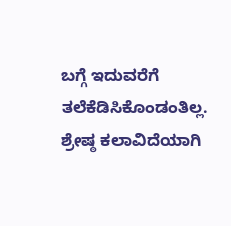ಬಗ್ಗೆ ಇದುವರೆಗೆ ತಲೆಕೆಡಿಸಿಕೊಂಡಂತಿಲ್ಲ. ಶ್ರೇಷ್ಠ ಕಲಾವಿದೆಯಾಗಿ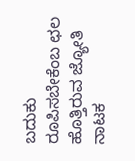ಬದುಕು ರೂಪಿಸಬೇಕೆಂಬ ಛಲ ಹೊತ್ತಿರುವ ಜ್ಯೋತಿ ನಾಟಕ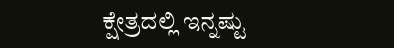ಕ್ಷೇತ್ರದಲ್ಲಿ ಇನ್ನಷ್ಟು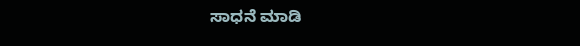ಸಾಧನೆ ಮಾಡಿ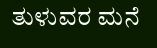ತುಳುವರ ಮನೆ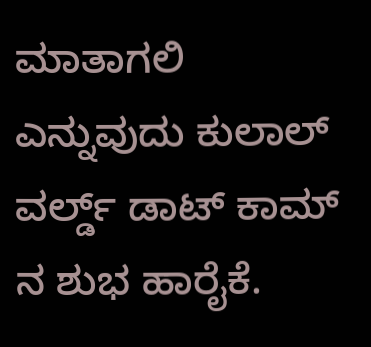ಮಾತಾಗಲಿ ಎನ್ನುವುದು ಕುಲಾಲ್ ವರ್ಲ್ಡ್ ಡಾಟ್ ಕಾಮ್ ನ ಶುಭ ಹಾರೈಕೆ.